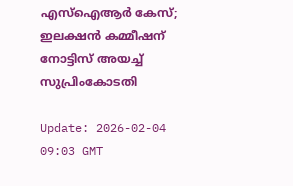എസ്‌ഐആര്‍ കേസ്; ഇലക്ഷന്‍ കമ്മീഷന് നോട്ടിസ് അയച്ച് സുപ്രിംകോടതി

Update: 2026-02-04 09:03 GMT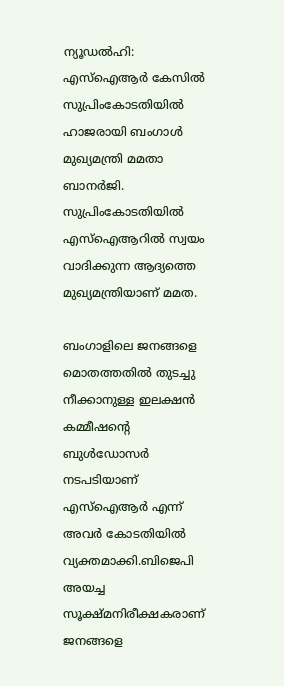ന്യൂഡല്‍ഹി: എസ്‌ഐആര്‍ കേസില്‍ സുപ്രിംകോടതിയില്‍ ഹാജരായി ബംഗാള്‍ മുഖ്യമന്ത്രി മമതാ ബാനര്‍ജി. സുപ്രിംകോടതിയില്‍ എസ്‌ഐആറില്‍ സ്വയം വാദിക്കുന്ന ആദ്യത്തെ മുഖ്യമന്ത്രിയാണ് മമത.

ബംഗാളിലെ ജനങ്ങളെ മൊതത്തതില്‍ തുടച്ചു നീക്കാനുള്ള ഇലക്ഷന്‍ കമ്മീഷന്റെ ബുള്‍ഡോസര്‍ നടപടിയാണ് എസ്‌ഐആര്‍ എന്ന് അവര്‍ കോടതിയില്‍ വ്യക്തമാക്കി.ബിജെപി അയച്ച സൂക്ഷ്മനിരീക്ഷകരാണ് ജനങ്ങളെ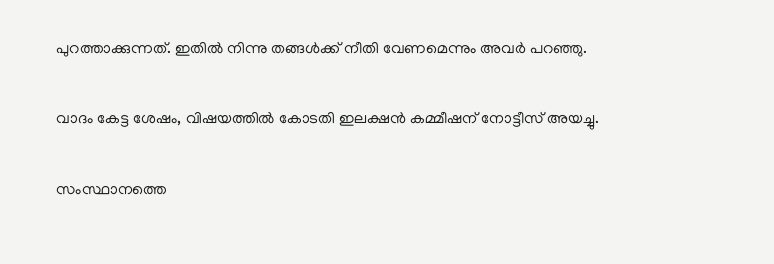പുറത്താക്കുന്നത്. ഇതില്‍ നിന്നു തങ്ങള്‍ക്ക് നീതി വേണമെന്നും അവര്‍ പറഞ്ഞു.

വാദം കേട്ട ശേഷം, വിഷയത്തില്‍ കോടതി ഇലക്ഷന്‍ കമ്മീഷന് നോട്ടീസ് അയച്ചു.

സംസ്ഥാനത്തെ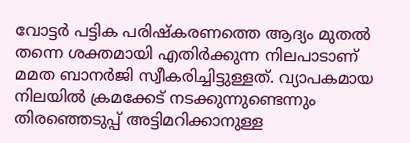വോട്ടര്‍ പട്ടിക പരിഷ്‌കരണത്തെ ആദ്യം മുതല്‍ തന്നെ ശക്തമായി എതിര്‍ക്കുന്ന നിലപാടാണ് മമത ബാനര്‍ജി സ്വീകരിച്ചിട്ടുള്ളത്. വ്യാപകമായ നിലയില്‍ ക്രമക്കേട് നടക്കുന്നുണ്ടെന്നും തിരഞ്ഞെടുപ്പ് അട്ടിമറിക്കാനുള്ള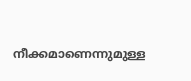നീക്കമാണെന്നുമുള്ള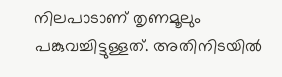നിലപാടാണ് തൃണമൂലും പങ്കുവച്ചിട്ടുള്ളത്. അതിനിടയില്‍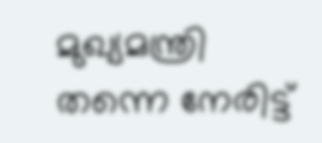മുഖ്യമന്ത്രി തന്നെ നേരിട്ട്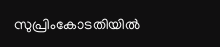സുപ്രിംകോടതിയില്‍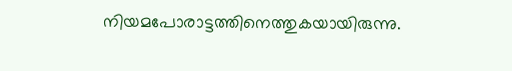നിയമപോരാട്ടത്തിനെത്തുകയായിരുന്നു.